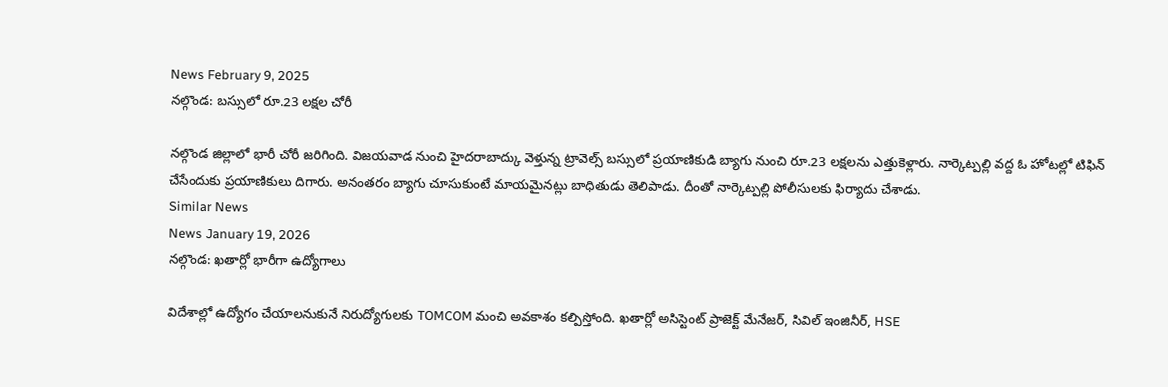News February 9, 2025
నల్గొండ: బస్సులో రూ.23 లక్షల చోరీ

నల్గొండ జిల్లాలో భారీ చోరీ జరిగింది. విజయవాడ నుంచి హైదరాబాద్కు వెళ్తున్న ట్రావెల్స్ బస్సులో ప్రయాణికుడి బ్యాగు నుంచి రూ.23 లక్షలను ఎత్తుకెళ్లారు. నార్కెట్పల్లి వద్ద ఓ హోటల్లో టిఫిన్ చేసేందుకు ప్రయాణికులు దిగారు. అనంతరం బ్యాగు చూసుకుంటే మాయమైనట్లు బాధితుడు తెలిపాడు. దీంతో నార్కెట్పల్లి పోలీసులకు ఫిర్యాదు చేశాడు.
Similar News
News January 19, 2026
నల్గొండ: ఖతార్లో భారీగా ఉద్యోగాలు

విదేశాల్లో ఉద్యోగం చేయాలనుకునే నిరుద్యోగులకు TOMCOM మంచి అవకాశం కల్పిస్తోంది. ఖతార్లో అసిస్టెంట్ ప్రాజెక్ట్ మేనేజర్, సివిల్ ఇంజినీర్, HSE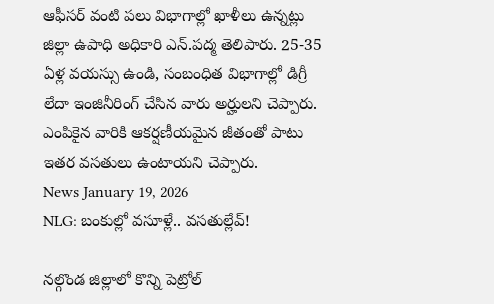ఆఫీసర్ వంటి పలు విభాగాల్లో ఖాళీలు ఉన్నట్లు జిల్లా ఉపాధి అధికారి ఎన్.పద్మ తెలిపారు. 25-35 ఏళ్ల వయస్సు ఉండి, సంబంధిత విభాగాల్లో డిగ్రీ లేదా ఇంజినీరింగ్ చేసిన వారు అర్హులని చెప్పారు. ఎంపికైన వారికి ఆకర్షణీయమైన జీతంతో పాటు ఇతర వసతులు ఉంటాయని చెప్పారు.
News January 19, 2026
NLG: బంకుల్లో వసూళ్లే.. వసతుల్లేవ్!

నల్గొండ జిల్లాలో కొన్ని పెట్రోల్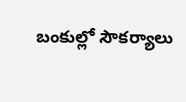బంకుల్లో సౌకర్యాలు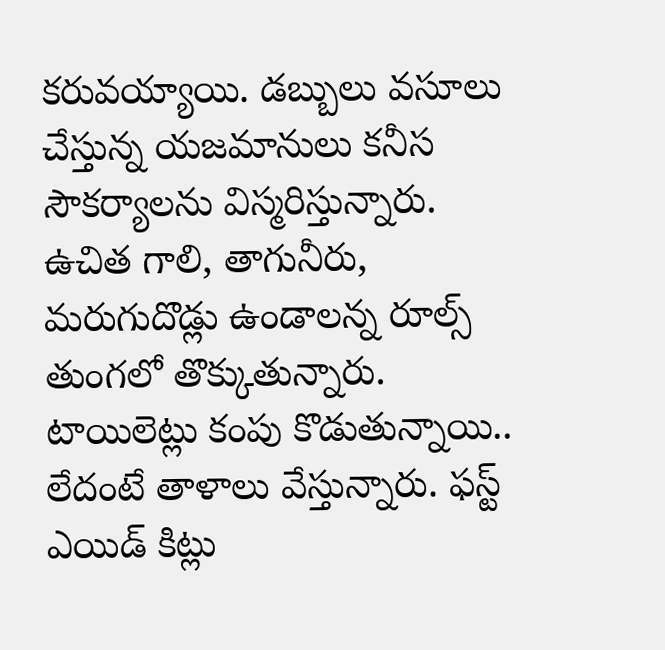కరువయ్యాయి. డబ్బులు వసూలు చేస్తున్న యజమానులు కనీస సౌకర్యాలను విస్మరిస్తున్నారు. ఉచిత గాలి, తాగునీరు, మరుగుదొడ్లు ఉండాలన్న రూల్స్ తుంగలో తొక్కుతున్నారు. టాయిలెట్లు కంపు కొడుతున్నాయి.. లేదంటే తాళాలు వేస్తున్నారు. ఫస్ట్ ఎయిడ్ కిట్లు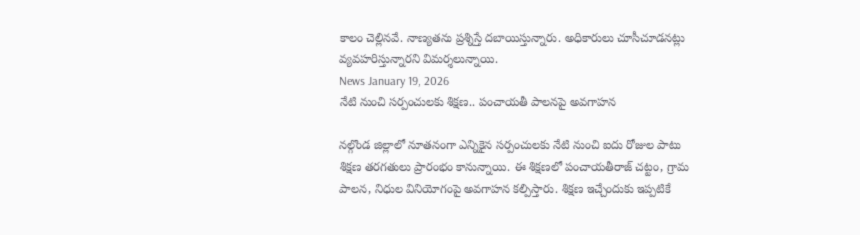కాలం చెల్లినవే. నాణ్యతను ప్రశ్నిస్తే దబాయిస్తున్నారు. అధికారులు చూసీచూడనట్లు వ్యవహరిస్తున్నారని విమర్శలున్నాయి.
News January 19, 2026
నేటి నుంచి సర్పంచులకు శిక్షణ.. పంచాయతీ పాలనపై అవగాహన

నల్గొండ జిల్లాలో నూతనంగా ఎన్నికైన సర్పంచులకు నేటి నుంచి ఐదు రోజుల పాటు శిక్షణ తరగతులు ప్రారంభం కానున్నాయి. ఈ శిక్షణలో పంచాయతీరాజ్ చట్టం, గ్రామ పాలన, నిధుల వినియోగంపై అవగాహన కల్పిస్తారు. శిక్షణ ఇచ్చేందుకు ఇప్పటికే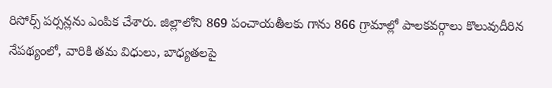రిసోర్స్ పర్సన్లను ఎంపిక చేశారు. జిల్లాలోని 869 పంచాయతీలకు గాను 866 గ్రామాల్లో పాలకవర్గాలు కొలువుదీరిన నేపథ్యంలో, వారికి తమ విధులు, బాధ్యతలపై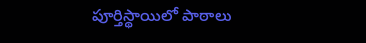పూర్తిస్థాయిలో పాఠాలు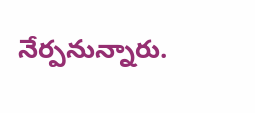నేర్పనున్నారు.